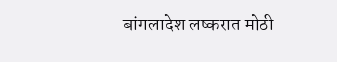बांगलादेश लष्करात मोठी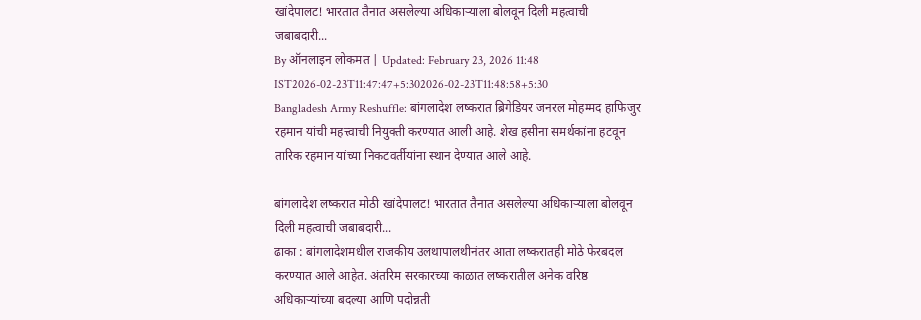खांदेपालट! भारतात तैनात असलेल्या अधिकाऱ्याला बोलवून दिली महत्वाची जबाबदारी...
By ऑनलाइन लोकमत | Updated: February 23, 2026 11:48 IST2026-02-23T11:47:47+5:302026-02-23T11:48:58+5:30
Bangladesh Army Reshuffle: बांगलादेश लष्करात ब्रिगेडियर जनरल मोहम्मद हाफिजुर रहमान यांची महत्त्वाची नियुक्ती करण्यात आली आहे. शेख हसीना समर्थकांना हटवून तारिक रहमान यांच्या निकटवर्तीयांना स्थान देण्यात आले आहे.

बांगलादेश लष्करात मोठी खांदेपालट! भारतात तैनात असलेल्या अधिकाऱ्याला बोलवून दिली महत्वाची जबाबदारी...
ढाका : बांगलादेशमधील राजकीय उलथापालथीनंतर आता लष्करातही मोठे फेरबदल करण्यात आले आहेत. अंतरिम सरकारच्या काळात लष्करातील अनेक वरिष्ठ अधिकाऱ्यांच्या बदल्या आणि पदोन्नती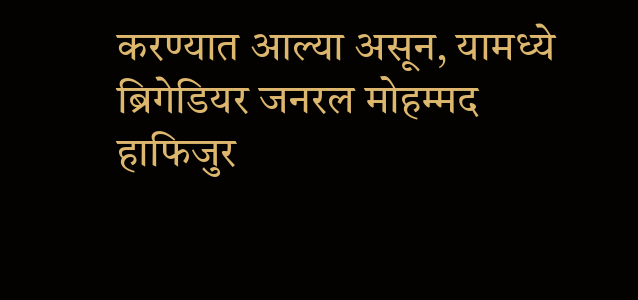करण्यात आल्या असून, यामध्ये ब्रिगेडियर जनरल मोहम्मद हाफिजुर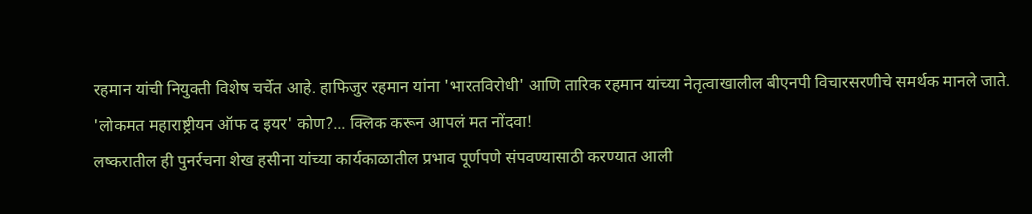रहमान यांची नियुक्ती विशेष चर्चेत आहे. हाफिजुर रहमान यांना 'भारतविरोधी' आणि तारिक रहमान यांच्या नेतृत्वाखालील बीएनपी विचारसरणीचे समर्थक मानले जाते.
'लोकमत महाराष्ट्रीयन ऑफ द इयर' कोण?... क्लिक करून आपलं मत नोंदवा!
लष्करातील ही पुनर्रचना शेख हसीना यांच्या कार्यकाळातील प्रभाव पूर्णपणे संपवण्यासाठी करण्यात आली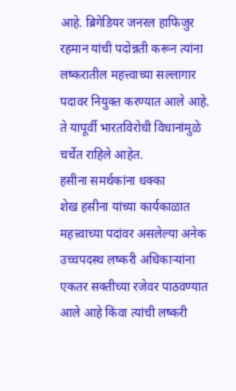आहे. ब्रिगेडियर जनरल हाफिजुर रहमान यांची पदोन्नती करून त्यांना लष्करातील महत्त्वाच्या सल्लागार पदावर नियुक्त करण्यात आले आहे. ते यापूर्वी भारतविरोधी विधानांमुळे चर्चेत राहिले आहेत.
हसीना समर्थकांना धक्का
शेख हसीना यांच्या कार्यकाळात महत्त्वाच्या पदांवर असलेल्या अनेक उच्चपदस्थ लष्करी अधिकाऱ्यांना एकतर सक्तीच्या रजेवर पाठवण्यात आले आहे किंवा त्यांची लष्करी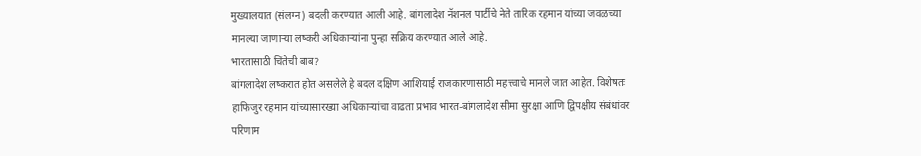मुख्यालयात (संलग्न) बदली करण्यात आली आहे. बांगलादेश नॅशनल पार्टीचे नेते तारिक रहमान यांच्या जवळच्या मानल्या जाणाऱ्या लष्करी अधिकाऱ्यांना पुन्हा सक्रिय करण्यात आले आहे.
भारतासाठी चिंतेची बाब?
बांगलादेश लष्करात होत असलेले हे बदल दक्षिण आशियाई राजकारणासाठी महत्त्वाचे मानले जात आहेत. विशेषतः हाफिजुर रहमान यांच्यासारख्या अधिकाऱ्यांचा वाढता प्रभाव भारत-बांगलादेश सीमा सुरक्षा आणि द्विपक्षीय संबंधांवर परिणाम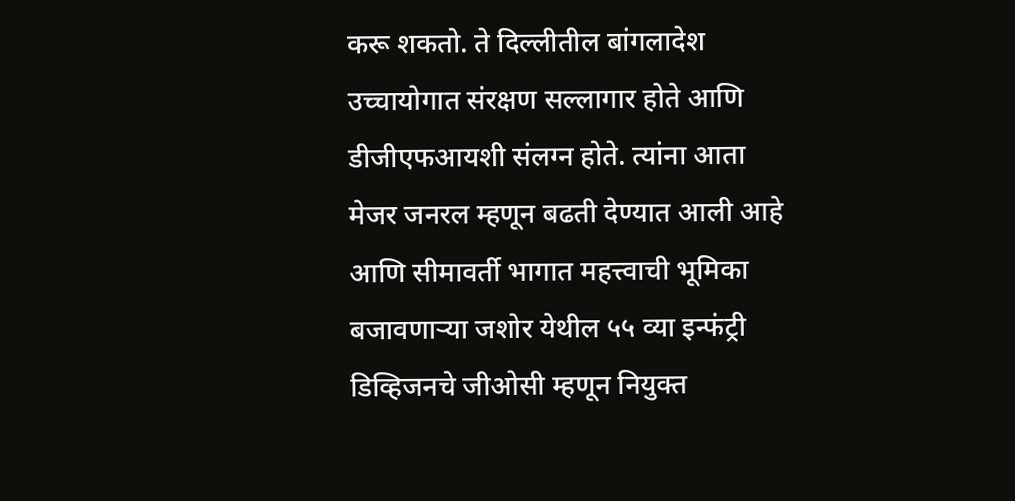करू शकतो. ते दिल्लीतील बांगलादेश उच्चायोगात संरक्षण सल्लागार होते आणि डीजीएफआयशी संलग्न होते. त्यांना आता मेजर जनरल म्हणून बढती देण्यात आली आहे आणि सीमावर्ती भागात महत्त्वाची भूमिका बजावणाऱ्या जशोर येथील ५५ व्या इन्फंट्री डिव्हिजनचे जीओसी म्हणून नियुक्त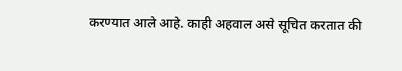करण्यात आले आहे. काही अहवाल असे सूचित करतात की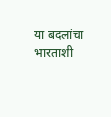या बदलांचा भारताशी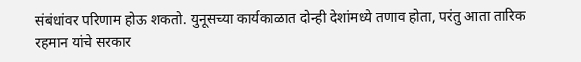संबंधांवर परिणाम होऊ शकतो. युनूसच्या कार्यकाळात दोन्ही देशांमध्ये तणाव होता, परंतु आता तारिक रहमान यांचे सरकार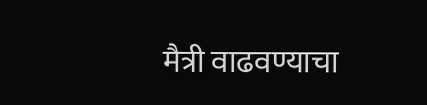मैत्री वाढवण्याचा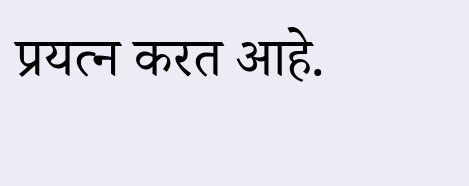प्रयत्न करत आहे.